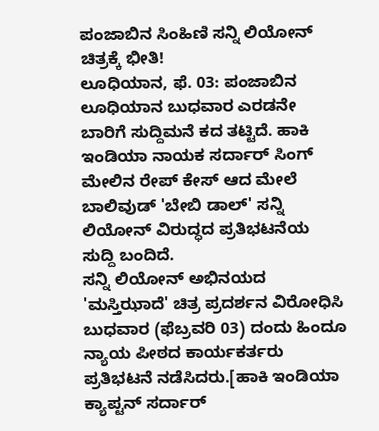ಪಂಜಾಬಿನ ಸಿಂಹಿಣಿ ಸನ್ನಿ ಲಿಯೋನ್ ಚಿತ್ರಕ್ಕೆ ಭೀತಿ!
ಲೂಧಿಯಾನ, ಫೆ. 03: ಪಂಜಾಬಿನ ಲೂಧಿಯಾನ ಬುಧವಾರ ಎರಡನೇ ಬಾರಿಗೆ ಸುದ್ದಿಮನೆ ಕದ ತಟ್ಟಿದೆ. ಹಾಕಿ ಇಂಡಿಯಾ ನಾಯಕ ಸರ್ದಾರ್ ಸಿಂಗ್ ಮೇಲಿನ ರೇಪ್ ಕೇಸ್ ಆದ ಮೇಲೆ ಬಾಲಿವುಡ್ 'ಬೇಬಿ ಡಾಲ್' ಸನ್ನಿ ಲಿಯೋನ್ ವಿರುದ್ಧದ ಪ್ರತಿಭಟನೆಯ ಸುದ್ದಿ ಬಂದಿದೆ.
ಸನ್ನಿ ಲಿಯೋನ್ ಅಭಿನಯದ 'ಮಸ್ತಿಝಾದೆ' ಚಿತ್ರ ಪ್ರದರ್ಶನ ವಿರೋಧಿಸಿ ಬುಧವಾರ (ಫೆಬ್ರವರಿ 03) ದಂದು ಹಿಂದೂ ನ್ಯಾಯ ಪೀಠದ ಕಾರ್ಯಕರ್ತರು ಪ್ರತಿಭಟನೆ ನಡೆಸಿದರು.[ಹಾಕಿ ಇಂಡಿಯಾ ಕ್ಯಾಪ್ಟನ್ ಸರ್ದಾರ್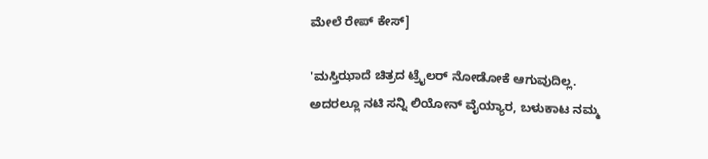ಮೇಲೆ ರೇಪ್ ಕೇಸ್]

'ಮಸ್ತಿಝಾದೆ ಚಿತ್ರದ ಟ್ರೈಲರ್ ನೋಡೋಕೆ ಆಗುವುದಿಲ್ಲ. ಅದರಲ್ಲೂ ನಟಿ ಸನ್ನಿ ಲಿಯೋನ್ ವೈಯ್ಯಾರ, ಬಳುಕಾಟ ನಮ್ಮ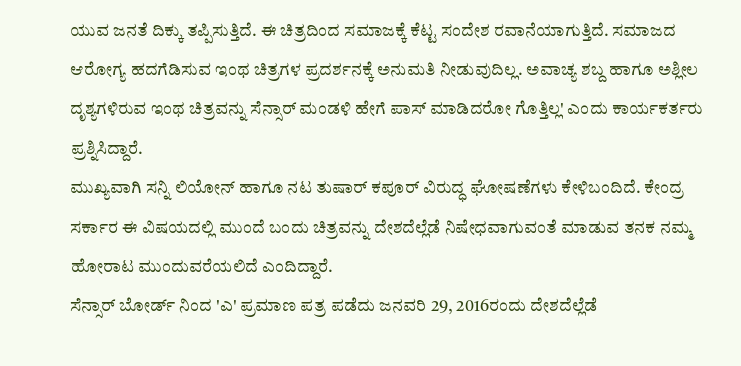ಯುವ ಜನತೆ ದಿಕ್ಕು ತಪ್ಪಿಸುತ್ತಿದೆ. ಈ ಚಿತ್ರದಿಂದ ಸಮಾಜಕ್ಕೆ ಕೆಟ್ಟ ಸಂದೇಶ ರವಾನೆಯಾಗುತ್ತಿದೆ. ಸಮಾಜದ ಆರೋಗ್ಯ ಹದಗೆಡಿಸುವ ಇಂಥ ಚಿತ್ರಗಳ ಪ್ರದರ್ಶನಕ್ಕೆ ಅನುಮತಿ ನೀಡುವುದಿಲ್ಲ. ಅವಾಚ್ಯ ಶಬ್ದ ಹಾಗೂ ಅಶ್ಲೀಲ ದೃಶ್ಯಗಳಿರುವ ಇಂಥ ಚಿತ್ರವನ್ನು ಸೆನ್ಸಾರ್ ಮಂಡಳಿ ಹೇಗೆ ಪಾಸ್ ಮಾಡಿದರೋ ಗೊತ್ತಿಲ್ಲ' ಎಂದು ಕಾರ್ಯಕರ್ತರು ಪ್ರಶ್ನಿಸಿದ್ದಾರೆ.
ಮುಖ್ಯವಾಗಿ ಸನ್ನಿ ಲಿಯೋನ್ ಹಾಗೂ ನಟ ತುಷಾರ್ ಕಪೂರ್ ವಿರುದ್ಧ ಘೋಷಣೆಗಳು ಕೇಳಿಬಂದಿದೆ. ಕೇಂದ್ರ ಸರ್ಕಾರ ಈ ವಿಷಯದಲ್ಲಿ ಮುಂದೆ ಬಂದು ಚಿತ್ರವನ್ನು ದೇಶದೆಲ್ಲೆಡೆ ನಿಷೇಧವಾಗುವಂತೆ ಮಾಡುವ ತನಕ ನಮ್ಮ ಹೋರಾಟ ಮುಂದುವರೆಯಲಿದೆ ಎಂದಿದ್ದಾರೆ.
ಸೆನ್ಸಾರ್ ಬೋರ್ಡ್ ನಿಂದ 'ಎ' ಪ್ರಮಾಣ ಪತ್ರ ಪಡೆದು ಜನವರಿ 29, 2016ರಂದು ದೇಶದೆಲ್ಲೆಡೆ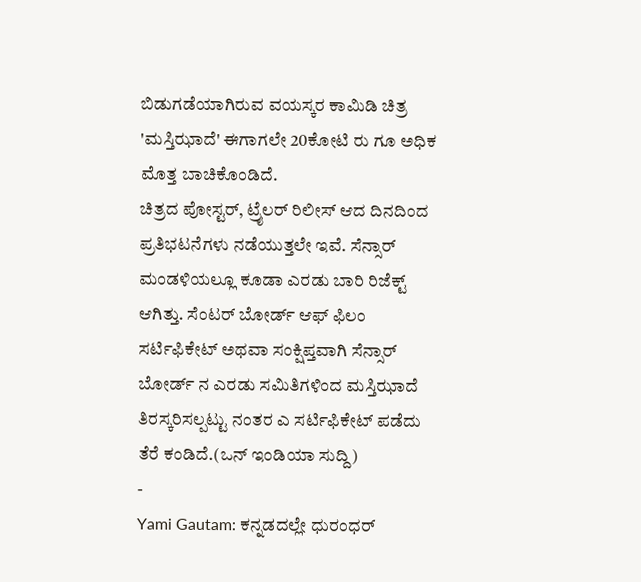ಬಿಡುಗಡೆಯಾಗಿರುವ ವಯಸ್ಕರ ಕಾಮಿಡಿ ಚಿತ್ರ 'ಮಸ್ತಿಝಾದೆ' ಈಗಾಗಲೇ 20ಕೋಟಿ ರು ಗೂ ಅಧಿಕ ಮೊತ್ತ ಬಾಚಿಕೊಂಡಿದೆ.
ಚಿತ್ರದ ಪೋಸ್ಟರ್, ಟ್ರೈಲರ್ ರಿಲೀಸ್ ಆದ ದಿನದಿಂದ ಪ್ರತಿಭಟನೆಗಳು ನಡೆಯುತ್ತಲೇ ಇವೆ. ಸೆನ್ಸಾರ್ ಮಂಡಳಿಯಲ್ಲೂ ಕೂಡಾ ಎರಡು ಬಾರಿ ರಿಜೆಕ್ಟ್ ಆಗಿತ್ತು. ಸೆಂಟರ್ ಬೋರ್ಡ್ ಆಫ್ ಫಿಲಂ ಸರ್ಟಿಫಿಕೇಟ್ ಅಥವಾ ಸಂಕ್ಷಿಪ್ತವಾಗಿ ಸೆನ್ಸಾರ್ ಬೋರ್ಡ್ ನ ಎರಡು ಸಮಿತಿಗಳಿಂದ ಮಸ್ತಿಝಾದೆ ತಿರಸ್ಕರಿಸಲ್ಪಟ್ಟು ನಂತರ ಎ ಸರ್ಟಿಫಿಕೇಟ್ ಪಡೆದು ತೆರೆ ಕಂಡಿದೆ.(ಒನ್ ಇಂಡಿಯಾ ಸುದ್ದಿ)
-
Yami Gautam: ಕನ್ನಡದಲ್ಲೇ ಧುರಂಧರ್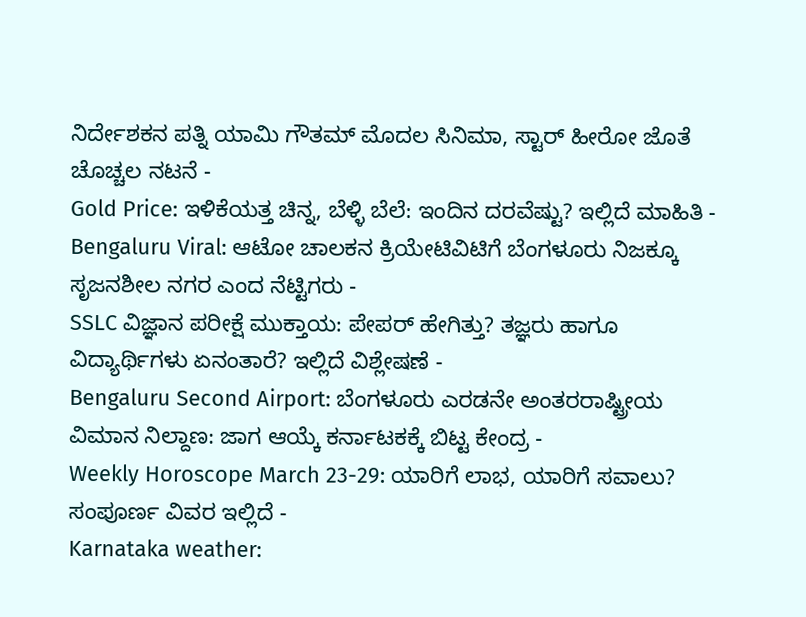ನಿರ್ದೇಶಕನ ಪತ್ನಿ ಯಾಮಿ ಗೌತಮ್ ಮೊದಲ ಸಿನಿಮಾ, ಸ್ಟಾರ್ ಹೀರೋ ಜೊತೆ ಚೊಚ್ಚಲ ನಟನೆ -
Gold Price: ಇಳಿಕೆಯತ್ತ ಚಿನ್ನ, ಬೆಳ್ಳಿ ಬೆಲೆ: ಇಂದಿನ ದರವೆಷ್ಟು? ಇಲ್ಲಿದೆ ಮಾಹಿತಿ -
Bengaluru Viral: ಆಟೋ ಚಾಲಕನ ಕ್ರಿಯೇಟಿವಿಟಿಗೆ ಬೆಂಗಳೂರು ನಿಜಕ್ಕೂ ಸೃಜನಶೀಲ ನಗರ ಎಂದ ನೆಟ್ಟಿಗರು -
SSLC ವಿಜ್ಞಾನ ಪರೀಕ್ಷೆ ಮುಕ್ತಾಯ: ಪೇಪರ್ ಹೇಗಿತ್ತು? ತಜ್ಞರು ಹಾಗೂ ವಿದ್ಯಾರ್ಥಿಗಳು ಏನಂತಾರೆ? ಇಲ್ಲಿದೆ ವಿಶ್ಲೇಷಣೆ -
Bengaluru Second Airport: ಬೆಂಗಳೂರು ಎರಡನೇ ಅಂತರರಾಷ್ಟ್ರೀಯ ವಿಮಾನ ನಿಲ್ದಾಣ: ಜಾಗ ಆಯ್ಕೆ ಕರ್ನಾಟಕಕ್ಕೆ ಬಿಟ್ಟ ಕೇಂದ್ರ -
Weekly Horoscope March 23-29: ಯಾರಿಗೆ ಲಾಭ, ಯಾರಿಗೆ ಸವಾಲು? ಸಂಪೂರ್ಣ ವಿವರ ಇಲ್ಲಿದೆ -
Karnataka weather: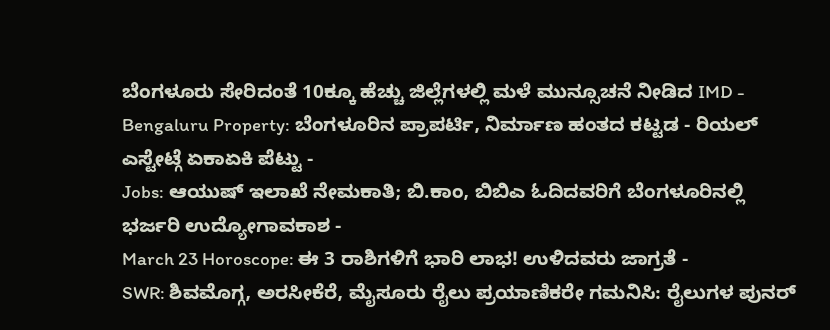ಬೆಂಗಳೂರು ಸೇರಿದಂತೆ 10ಕ್ಕೂ ಹೆಚ್ಚು ಜಿಲ್ಲೆಗಳಲ್ಲಿ ಮಳೆ ಮುನ್ಸೂಚನೆ ನೀಡಿದ IMD -
Bengaluru Property: ಬೆಂಗಳೂರಿನ ಪ್ರಾಪರ್ಟಿ, ನಿರ್ಮಾಣ ಹಂತದ ಕಟ್ಟಡ - ರಿಯಲ್ ಎಸ್ಟೇಟ್ಗೆ ಏಕಾಏಕಿ ಪೆಟ್ಟು -
Jobs: ಆಯುಷ್ ಇಲಾಖೆ ನೇಮಕಾತಿ; ಬಿ.ಕಾಂ, ಬಿಬಿಎ ಓದಿದವರಿಗೆ ಬೆಂಗಳೂರಿನಲ್ಲಿ ಭರ್ಜರಿ ಉದ್ಯೋಗಾವಕಾಶ -
March 23 Horoscope: ಈ 3 ರಾಶಿಗಳಿಗೆ ಭಾರಿ ಲಾಭ! ಉಳಿದವರು ಜಾಗ್ರತೆ -
SWR: ಶಿವಮೊಗ್ಗ, ಅರಸೀಕೆರೆ, ಮೈಸೂರು ರೈಲು ಪ್ರಯಾಣಿಕರೇ ಗಮನಿಸಿ: ರೈಲುಗಳ ಪುನರ್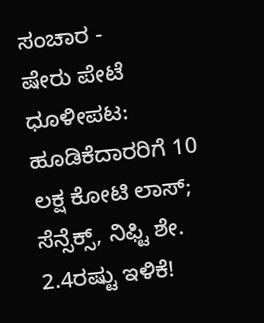ಸಂಚಾರ -
ಷೇರು ಪೇಟೆ ಧೂಳೀಪಟ: ಹೂಡಿಕೆದಾರರಿಗೆ 10 ಲಕ್ಷ ಕೋಟಿ ಲಾಸ್; ಸೆನ್ಸೆಕ್ಸ್, ನಿಫ್ಟಿ ಶೇ. 2.4ರಷ್ಟು ಇಳಿಕೆ!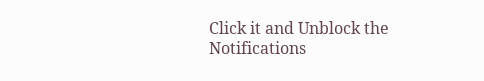Click it and Unblock the Notifications